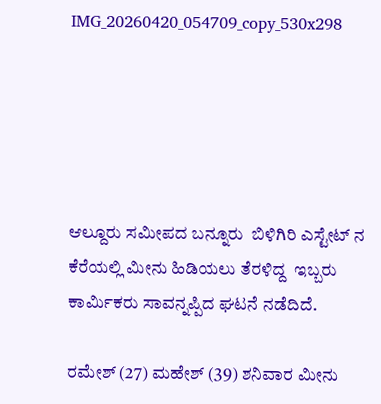IMG_20260420_054709_copy_530x298





ಆಲ್ದೂರು ಸಮೀಪದ ಬನ್ನೂರು  ಬಿಳಿಗಿರಿ ಎಸ್ಟೇಟ್ ನ
ಕೆರೆಯಲ್ಲಿ ಮೀನು ಹಿಡಿಯಲು ತೆರಳಿದ್ದ  ಇಬ್ಬರು ಕಾರ್ಮಿಕರು ಸಾವನ್ನಪ್ಪಿದ ಘಟನೆ ನಡೆದಿದೆ.

ರಮೇಶ್ (27) ಮಹೇಶ್ (39) ಶನಿವಾರ ಮೀನು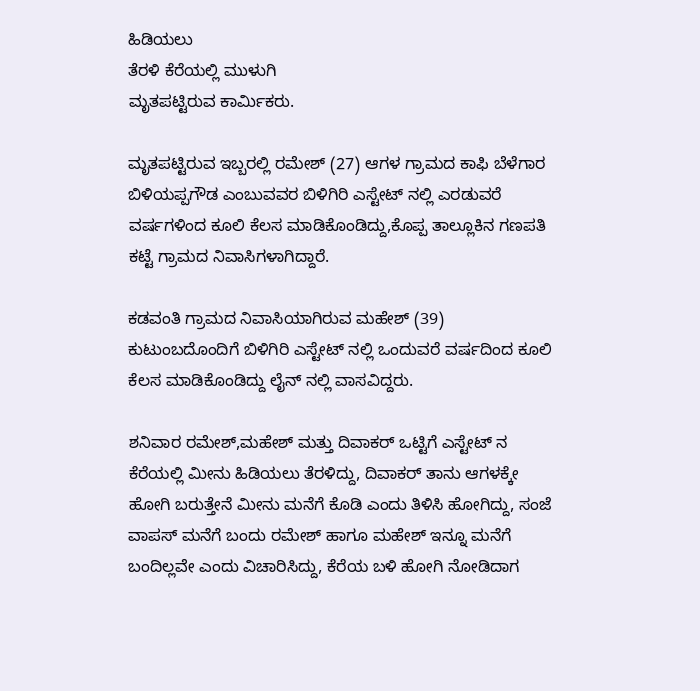ಹಿಡಿಯಲು
ತೆರಳಿ ಕೆರೆಯಲ್ಲಿ ಮುಳುಗಿ
ಮೃತಪಟ್ಟಿರುವ ಕಾರ್ಮಿಕರು.

ಮೃತಪಟ್ಟಿರುವ ಇಬ್ಬರಲ್ಲಿ ರಮೇಶ್ (27) ಆಗಳ ಗ್ರಾಮದ ಕಾಫಿ ಬೆಳೆಗಾರ ಬಿಳಿಯಪ್ಪಗೌಡ ಎಂಬುವವರ ಬಿಳಿಗಿರಿ ಎಸ್ಟೇಟ್ ನಲ್ಲಿ ಎರಡುವರೆ ವರ್ಷಗಳಿಂದ ಕೂಲಿ ಕೆಲಸ ಮಾಡಿಕೊಂಡಿದ್ದು,ಕೊಪ್ಪ ತಾಲ್ಲೂಕಿನ ಗಣಪತಿ ಕಟ್ಟೆ ಗ್ರಾಮದ ನಿವಾಸಿಗಳಾಗಿದ್ದಾರೆ.

ಕಡವಂತಿ ಗ್ರಾಮದ ನಿವಾಸಿಯಾಗಿರುವ ಮಹೇಶ್ (39) ಕುಟುಂಬದೊಂದಿಗೆ ಬಿಳಿಗಿರಿ ಎಸ್ಟೇಟ್ ನಲ್ಲಿ ಒಂದುವರೆ ವರ್ಷದಿಂದ ಕೂಲಿ ಕೆಲಸ ಮಾಡಿಕೊಂಡಿದ್ದು ಲೈನ್ ನಲ್ಲಿ ವಾಸವಿದ್ದರು.

ಶನಿವಾರ ರಮೇಶ್,ಮಹೇಶ್ ಮತ್ತು ದಿವಾಕರ್ ಒಟ್ಟಿಗೆ ಎಸ್ಟೇಟ್ ನ ಕೆರೆಯಲ್ಲಿ ಮೀನು ಹಿಡಿಯಲು ತೆರಳಿದ್ದು, ದಿವಾಕರ್ ತಾನು ಆಗಳಕ್ಕೇ ಹೋಗಿ ಬರುತ್ತೇನೆ ಮೀನು ಮನೆಗೆ ಕೊಡಿ ಎಂದು ತಿಳಿಸಿ ಹೋಗಿದ್ದು, ಸಂಜೆ
ವಾಪಸ್ ಮನೆಗೆ ಬಂದು ರಮೇಶ್ ಹಾಗೂ ಮಹೇಶ್ ಇನ್ನೂ ಮನೆಗೆ ಬಂದಿಲ್ಲವೇ ಎಂದು ವಿಚಾರಿಸಿದ್ದು, ಕೆರೆಯ ಬಳಿ ಹೋಗಿ ನೋಡಿದಾಗ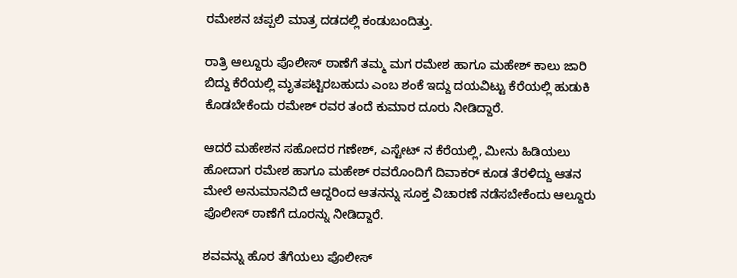ರಮೇಶನ ಚಪ್ಪಲಿ ಮಾತ್ರ ದಡದಲ್ಲಿ ಕಂಡುಬಂದಿತ್ತು.

ರಾತ್ರಿ ಆಲ್ದೂರು ಪೊಲೀಸ್ ಠಾಣೆಗೆ ತಮ್ಮ ಮಗ ರಮೇಶ ಹಾಗೂ ಮಹೇಶ್ ಕಾಲು ಜಾರಿ ಬಿದ್ದು ಕೆರೆಯಲ್ಲಿ ಮೃತಪಟ್ಟಿರಬಹುದು ಎಂಬ ಶಂಕೆ ಇದ್ದು ದಯವಿಟ್ಟು ಕೆರೆಯಲ್ಲಿ ಹುಡುಕಿ ಕೊಡಬೇಕೆಂದು ರಮೇಶ್ ರವರ ತಂದೆ ಕುಮಾರ ದೂರು ನೀಡಿದ್ದಾರೆ.

ಆದರೆ ಮಹೇಶನ ಸಹೋದರ ಗಣೇಶ್, ಎಸ್ಟೇಟ್ ನ ಕೆರೆಯಲ್ಲಿ, ಮೀನು ಹಿಡಿಯಲು ಹೋದಾಗ ರಮೇಶ ಹಾಗೂ ಮಹೇಶ್ ರವರೊಂದಿಗೆ ದಿವಾಕರ್ ಕೂಡ ತೆರಳಿದ್ದು ಆತನ ಮೇಲೆ ಅನುಮಾನವಿದೆ ಆದ್ದರಿಂದ ಆತನನ್ನು ಸೂಕ್ತ ವಿಚಾರಣೆ ನಡೆಸಬೇಕೆಂದು ಆಲ್ದೂರು ಪೊಲೀಸ್ ಠಾಣೆಗೆ ದೂರನ್ನು ನೀಡಿದ್ದಾರೆ.

ಶವವನ್ನು ಹೊರ ತೆಗೆಯಲು ಪೊಲೀಸ್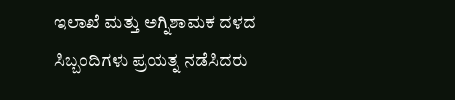ಇಲಾಖೆ ಮತ್ತು ಅಗ್ನಿಶಾಮಕ ದಳದ ಸಿಬ್ಬಂದಿಗಳು ಪ್ರಯತ್ನ ನಡೆಸಿದರು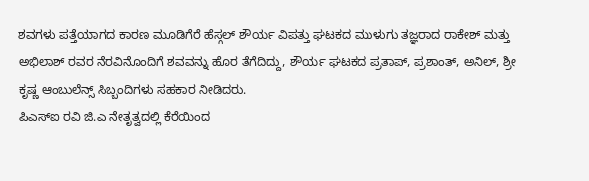ಶವಗಳು ಪತ್ತೆಯಾಗದ ಕಾರಣ ಮೂಡಿಗೆರೆ ಹೆಸ್ಗಲ್ ಶೌರ್ಯ ವಿಪತ್ತು ಘಟಕದ ಮುಳುಗು ತಜ್ಞರಾದ ರಾಕೇಶ್ ಮತ್ತು ಅಭಿಲಾಶ್ ರವರ ನೆರವಿನೊಂದಿಗೆ ಶವವನ್ನು ಹೊರ ತೆಗೆದಿದ್ದು, ಶೌರ್ಯ ಘಟಕದ ಪ್ರತಾಪ್, ಪ್ರಶಾಂತ್, ಅನಿಲ್, ಶ್ರೀ ಕೃಷ್ಣ ಆಂಬುಲೆನ್ಸ್ ಸಿಬ್ಬಂದಿಗಳು ಸಹಕಾರ ನೀಡಿದರು.
ಪಿಎಸ್ಐ ರವಿ ಜಿ.ಎ ನೇತೃತ್ವದಲ್ಲಿ ಕೆರೆಯಿಂದ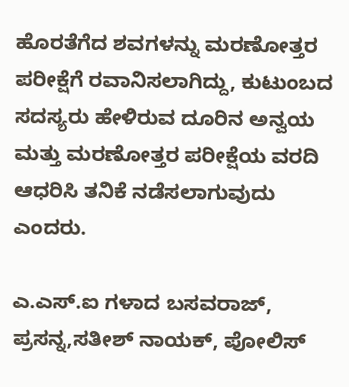ಹೊರತೆಗೆದ ಶವಗಳನ್ನು ಮರಣೋತ್ತರ ಪರೀಕ್ಷೆಗೆ ರವಾನಿಸಲಾಗಿದ್ದು, ಕುಟುಂಬದ ಸದಸ್ಯರು ಹೇಳಿರುವ ದೂರಿನ ಅನ್ವಯ ಮತ್ತು ಮರಣೋತ್ತರ ಪರೀಕ್ಷೆಯ ವರದಿ ಆಧರಿಸಿ ತನಿಕೆ ನಡೆಸಲಾಗುವುದು ಎಂದರು.

ಎ.ಎಸ್.ಐ ಗಳಾದ ಬಸವರಾಜ್, ಪ್ರಸನ್ನ,ಸತೀಶ್ ನಾಯಕ್, ಪೋಲಿಸ್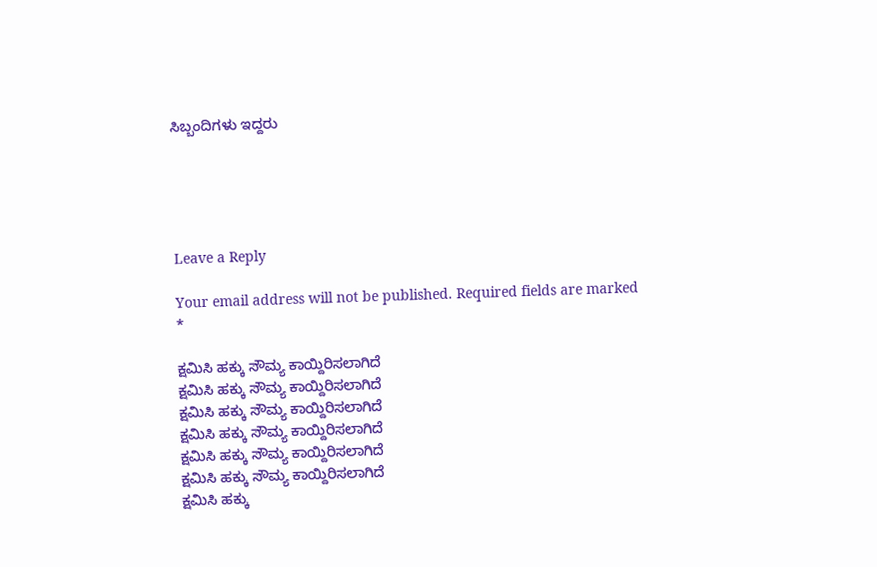ಸಿಬ್ಬಂದಿಗಳು ಇದ್ದರು





Leave a Reply

Your email address will not be published. Required fields are marked *

ಕ್ಷಮಿಸಿ ಹಕ್ಕು ಸೌಮ್ಯ ಕಾಯ್ದಿರಿಸಲಾಗಿದೆ
ಕ್ಷಮಿಸಿ ಹಕ್ಕು ಸೌಮ್ಯ ಕಾಯ್ದಿರಿಸಲಾಗಿದೆ
ಕ್ಷಮಿಸಿ ಹಕ್ಕು ಸೌಮ್ಯ ಕಾಯ್ದಿರಿಸಲಾಗಿದೆ
ಕ್ಷಮಿಸಿ ಹಕ್ಕು ಸೌಮ್ಯ ಕಾಯ್ದಿರಿಸಲಾಗಿದೆ
ಕ್ಷಮಿಸಿ ಹಕ್ಕು ಸೌಮ್ಯ ಕಾಯ್ದಿರಿಸಲಾಗಿದೆ
ಕ್ಷಮಿಸಿ ಹಕ್ಕು ಸೌಮ್ಯ ಕಾಯ್ದಿರಿಸಲಾಗಿದೆ
ಕ್ಷಮಿಸಿ ಹಕ್ಕು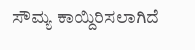ಸೌಮ್ಯ ಕಾಯ್ದಿರಿಸಲಾಗಿದೆ